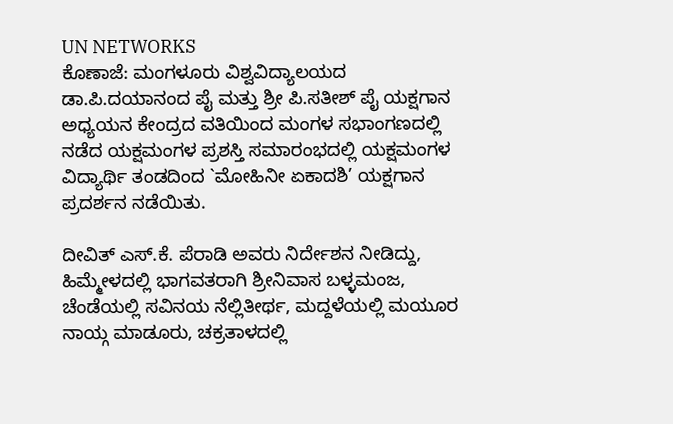UN NETWORKS
ಕೊಣಾಜೆ: ಮಂಗಳೂರು ವಿಶ್ವವಿದ್ಯಾಲಯದ ಡಾ.ಪಿ.ದಯಾನಂದ ಪೈ ಮತ್ತು ಶ್ರೀ ಪಿ.ಸತೀಶ್ ಪೈ ಯಕ್ಷಗಾನ ಅಧ್ಯಯನ ಕೇಂದ್ರದ ವತಿಯಿಂದ ಮಂಗಳ ಸಭಾಂಗಣದಲ್ಲಿ ನಡೆದ ಯಕ್ಷಮಂಗಳ ಪ್ರಶಸ್ತಿ ಸಮಾರಂಭದಲ್ಲಿ ಯಕ್ಷಮಂಗಳ ವಿದ್ಯಾರ್ಥಿ ತಂಡದಿಂದ `ಮೋಹಿನೀ ಏಕಾದಶಿ’ ಯಕ್ಷಗಾನ ಪ್ರದರ್ಶನ ನಡೆಯಿತು.

ದೀವಿತ್ ಎಸ್.ಕೆ. ಪೆರಾಡಿ ಅವರು ನಿರ್ದೇಶನ ನೀಡಿದ್ದು, ಹಿಮ್ಮೇಳದಲ್ಲಿ ಭಾಗವತರಾಗಿ ಶ್ರೀನಿವಾಸ ಬಳ್ಳಮಂಜ, ಚೆಂಡೆಯಲ್ಲಿ ಸವಿನಯ ನೆಲ್ಲಿತೀರ್ಥ, ಮದ್ದಳೆಯಲ್ಲಿ ಮಯೂರ ನಾಯ್ಗ ಮಾಡೂರು, ಚಕ್ರತಾಳದಲ್ಲಿ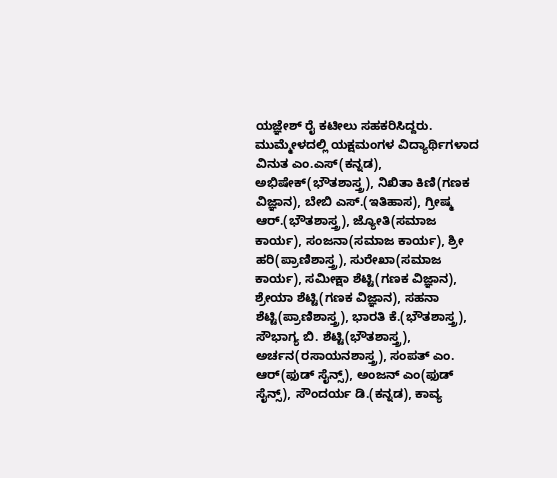ಯಜ್ಞೇಶ್ ರೈ ಕಟೀಲು ಸಹಕರಿಸಿದ್ದರು. ಮುಮ್ಮೇಳದಲ್ಲಿ ಯಕ್ಷಮಂಗಳ ವಿದ್ಯಾರ್ಥಿಗಳಾದ ವಿನುತ ಎಂ.ಎಸ್(ಕನ್ನಡ), ಅಭಿಷೇಕ್(ಭೌತಶಾಸ್ತ್ರ), ನಿಖಿತಾ ಕಿಣಿ(ಗಣಕ ವಿಜ್ಞಾನ), ಬೇಬಿ ಎಸ್.(ಇತಿಹಾಸ), ಗ್ರೀಷ್ಮ ಆರ್.(ಭೌತಶಾಸ್ತ್ರ), ಜ್ಯೋತಿ(ಸಮಾಜ ಕಾರ್ಯ), ಸಂಜನಾ(ಸಮಾಜ ಕಾರ್ಯ), ಶ್ರೀ ಹರಿ(ಪ್ರಾಣಿಶಾಸ್ತ್ರ), ಸುರೇಖಾ(ಸಮಾಜ ಕಾರ್ಯ), ಸಮೀಕ್ಷಾ ಶೆಟ್ಟಿ(ಗಣಕ ವಿಜ್ಞಾನ), ಶ್ರೇಯಾ ಶೆಟ್ಟಿ(ಗಣಕ ವಿಜ್ಞಾನ), ಸಹನಾ ಶೆಟ್ಟಿ(ಪ್ರಾಣಿಶಾಸ್ತ್ರ), ಭಾರತಿ ಕೆ.(ಭೌತಶಾಸ್ತ್ರ), ಸೌಭಾಗ್ಯ ಬಿ. ಶೆಟ್ಟಿ(ಭೌತಶಾಸ್ತ್ರ), ಅರ್ಚನ(ರಸಾಯನಶಾಸ್ತ್ರ), ಸಂಪತ್ ಎಂ. ಆರ್(ಫುಡ್ ಸೈನ್ಸ್), ಅಂಜನ್ ಎಂ(ಫುಡ್ ಸೈನ್ಸ್), ಸೌಂದರ್ಯ ಡಿ.(ಕನ್ನಡ), ಕಾವ್ಯ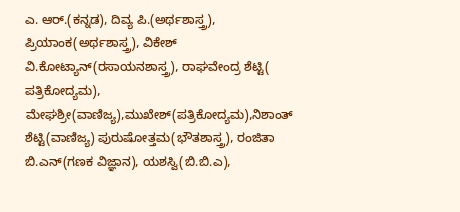ಎ. ಆರ್.(ಕನ್ನಡ), ದಿವ್ಯ ಪಿ.(ಅರ್ಥಶಾಸ್ತ್ರ), ಪ್ರಿಯಾಂಕ(ಅರ್ಥಶಾಸ್ತ್ರ), ವಿಕೇಶ್ ವಿ.ಕೋಟ್ಯಾನ್(ರಸಾಯನಶಾಸ್ತ್ರ), ರಾಘವೇಂದ್ರ ಶೆಟ್ಟಿ( ಪತ್ರಿಕೋದ್ಯಮ), ಮೇಘಶ್ರೀ(ವಾಣಿಜ್ಯ),ಮುಖೇಶ್(ಪತ್ರಿಕೋದ್ಯಮ),ನಿಶಾಂತ್ ಶೆಟ್ಟಿ(ವಾಣಿಜ್ಯ) ಪುರುಷೋತ್ತಮ(ಭೌತಶಾಸ್ತ್ರ), ರಂಜಿತಾ ಬಿ.ಎನ್(ಗಣಕ ವಿಜ್ಞಾನ), ಯಶಸ್ವಿ(ಬಿ.ಬಿ.ಎ),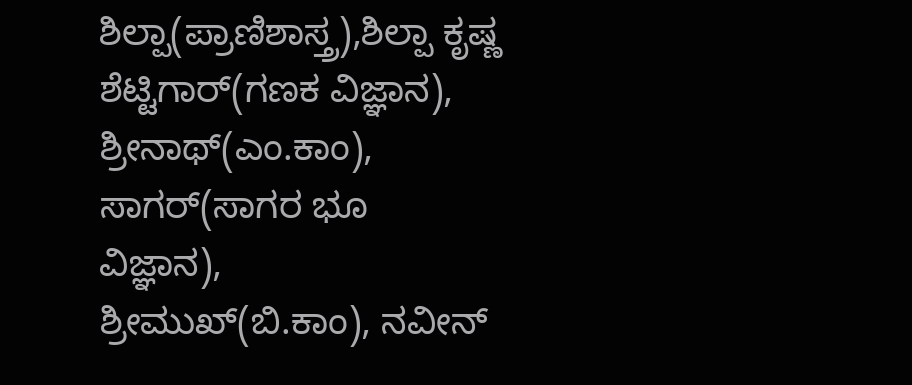ಶಿಲ್ಪಾ(ಪ್ರಾಣಿಶಾಸ್ತ್ರ),ಶಿಲ್ಪಾ ಕೃಷ್ಣ ಶೆಟ್ಟಿಗಾರ್(ಗಣಕ ವಿಜ್ಞಾನ), ಶ್ರೀನಾಥ್(ಎಂ.ಕಾಂ), ಸಾಗರ್(ಸಾಗರ ಭೂ ವಿಜ್ಞಾನ), ಶ್ರೀಮುಖ್(ಬಿ.ಕಾಂ), ನವೀನ್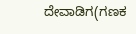ದೇವಾಡಿಗ(ಗಣಕ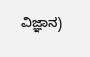ವಿಜ್ಞಾನ)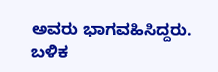ಅವರು ಭಾಗವಹಿಸಿದ್ದರು. ಬಳಿಕ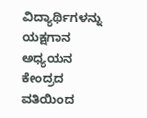ವಿದ್ಯಾರ್ಥಿಗಳನ್ನು ಯಕ್ಷಗಾನ ಅಧ್ಯಯನ ಕೇಂದ್ರದ ವತಿಯಿಂದ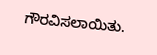ಗೌರವಿಸಲಾಯಿತು.